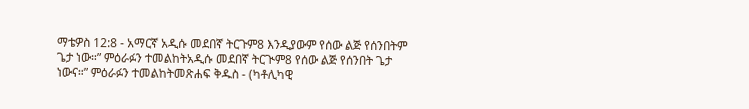ማቴዎስ 12:8 - አማርኛ አዲሱ መደበኛ ትርጉም8 እንዲያውም የሰው ልጅ የሰንበትም ጌታ ነው።” ምዕራፉን ተመልከትአዲሱ መደበኛ ትርጒም8 የሰው ልጅ የሰንበት ጌታ ነውና።” ምዕራፉን ተመልከትመጽሐፍ ቅዱስ - (ካቶሊካዊ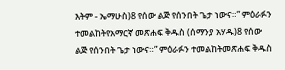እትም - ኤማሁስ)8 የሰው ልጅ የሰንበት ጌታ ነውና።” ምዕራፉን ተመልከትየአማርኛ መጽሐፍ ቅዱስ (ሰማንያ አሃዱ)8 የሰው ልጅ የሰንበት ጌታ ነውና።” ምዕራፉን ተመልከትመጽሐፍ ቅዱስ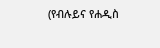(የብሉይና የሐዲስ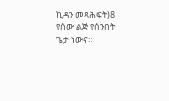ኪዳን መጻሕፍት)8 የሰው ልጅ የሰንበት ጌታ ነውና።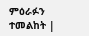ምዕራፉን ተመልከት |